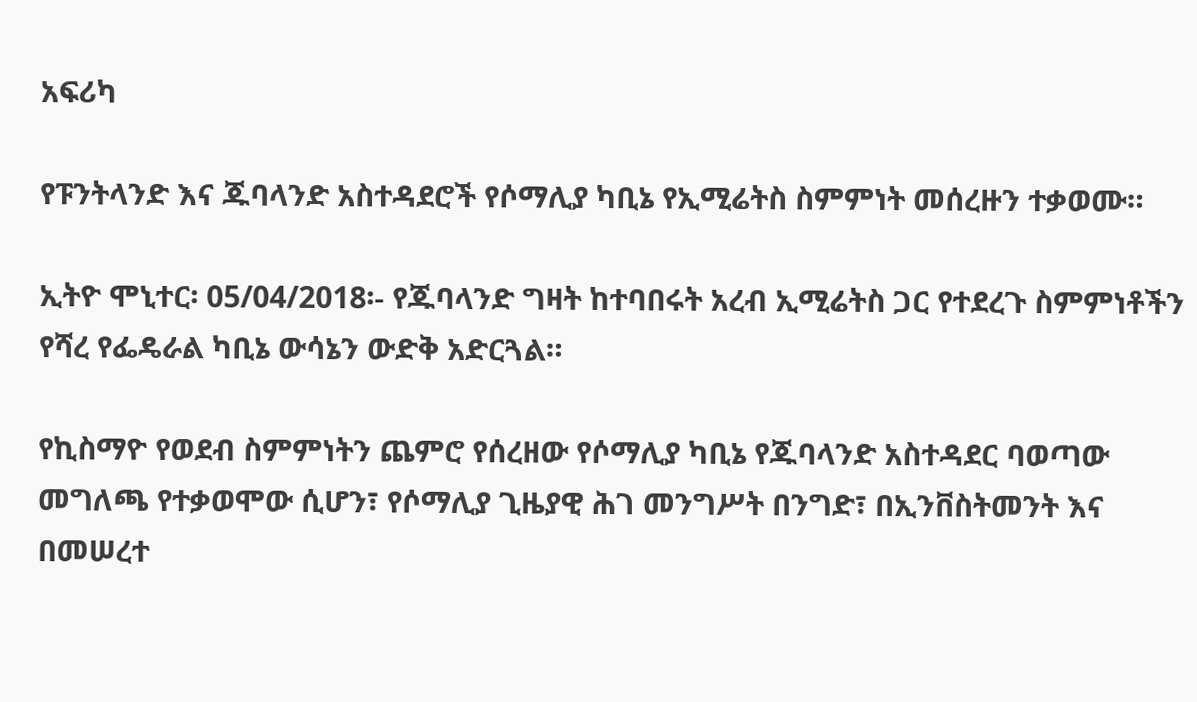አፍሪካ

የፑንትላንድ እና ጁባላንድ አስተዳደሮች የሶማሊያ ካቢኔ የኢሚሬትስ ስምምነት መሰረዙን ተቃወሙ።

ኢትዮ ሞኒተር፡ 05/04/2018፡- የጁባላንድ ግዛት ከተባበሩት አረብ ኢሚሬትስ ጋር የተደረጉ ስምምነቶችን የሻረ የፌዴራል ካቢኔ ውሳኔን ውድቅ አድርጓል።

የኪስማዮ የወደብ ስምምነትን ጨምሮ የሰረዘው የሶማሊያ ካቢኔ የጁባላንድ አስተዳደር ባወጣው መግለጫ የተቃወሞው ሲሆን፣ የሶማሊያ ጊዜያዊ ሕገ መንግሥት በንግድ፣ በኢንቨስትመንት እና በመሠረተ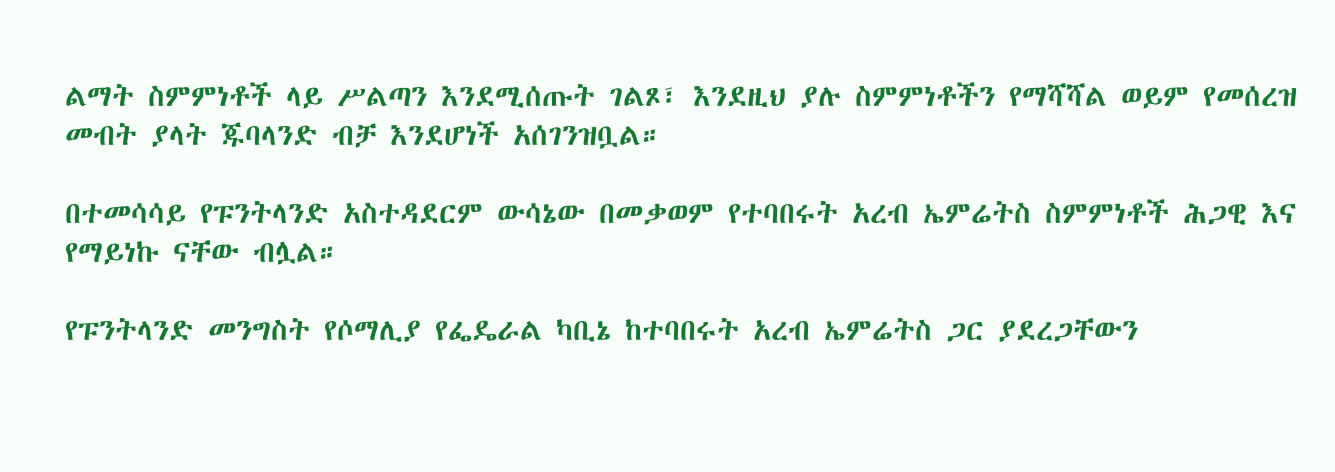ልማት ስምምነቶች ላይ ሥልጣን እንደሚሰጡት ገልጾ፣ እንደዚህ ያሉ ስምምነቶችን የማሻሻል ወይም የመሰረዝ መብት ያላት ጁባላንድ ብቻ እንደሆነች አሰገንዝቧል።

በተመሳሳይ የፑንትላንድ አስተዳደርም ውሳኔው በመቃወም የተባበሩት አረብ ኤምሬትስ ስምምነቶች ሕጋዊ እና የማይነኩ ናቸው ብሏል።

የፑንትላንድ መንግስት የሶማሊያ የፌዴራል ካቢኔ ከተባበሩት አረብ ኤምሬትስ ጋር ያደረጋቸውን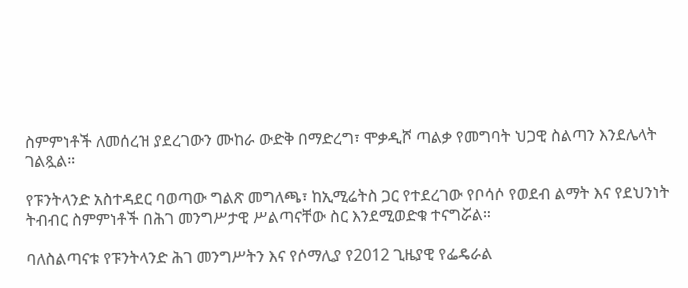ስምምነቶች ለመሰረዝ ያደረገውን ሙከራ ውድቅ በማድረግ፣ ሞቃዲሾ ጣልቃ የመግባት ህጋዊ ስልጣን እንደሌላት ገልጿል።

የፑንትላንድ አስተዳደር ባወጣው ግልጽ መግለጫ፣ ከኢሚሬትስ ጋር የተደረገው የቦሳሶ የወደብ ልማት እና የደህንነት ትብብር ስምምነቶች በሕገ መንግሥታዊ ሥልጣናቸው ስር እንደሚወድቁ ተናግሯል።

ባለስልጣናቱ የፑንትላንድ ሕገ መንግሥትን እና የሶማሊያ የ2012 ጊዜያዊ የፌዴራል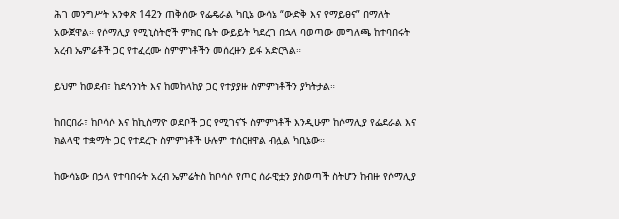ሕገ መንግሥት አንቀጽ 142ን ጠቅሰው የፌዴራል ካቢኔ ውሳኔ “ውድቅ እና የማይፀና” በማለት አውጀዋል። የሶማሊያ የሚኒስትሮች ምክር ቤት ውይይት ካደረገ በኋላ ባወጣው መግለጫ ከተባበሩት አረብ ኤምሬቶች ጋር የተፈረሙ ስምምነቶችን መሰረዙን ይፋ አድርጓል።

ይህም ከወደብ፣ ከደኅንነት እና ከመከላከያ ጋር የተያያዙ ስምምነቶችን ያካትታል።

ከበርበራ፣ ከቦሳሶ እና ከኪስማዮ ወደቦች ጋር የሚገናኙ ስምምነቶች እንዲሁም ከሶማሊያ የፌደራል እና ክልላዊ ተቋማት ጋር የተደረጉ ስምምነቶች ሁሉም ተሰርዘዋል ብሏል ካቢኔው።

ከውሳኔው በኃላ የተባበሩት አረብ ኤምሬትስ ከቦሳሶ የጦር ሰራዊቷን ያስወጣች ስትሆን ከብዙ የሶማሊያ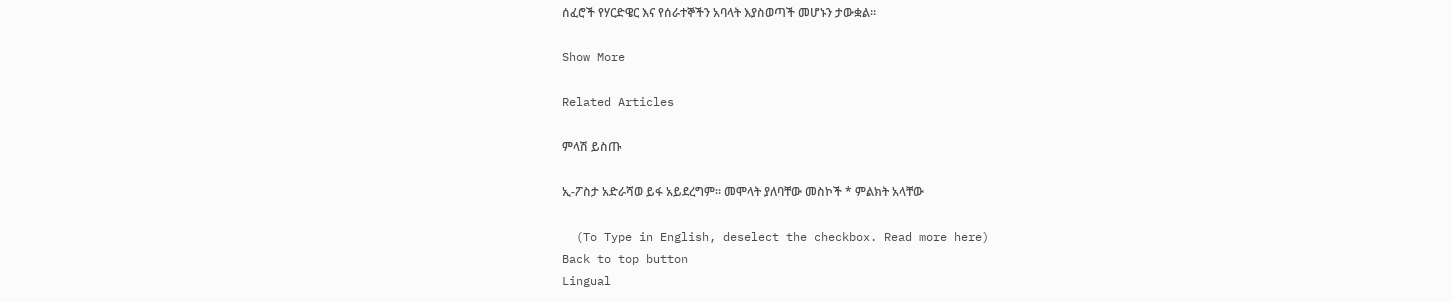ሰፈሮች የሃርድዌር እና የሰራተኞችን አባላት እያስወጣች መሆኑን ታውቋል።

Show More

Related Articles

ምላሽ ይስጡ

ኢ-ፖስታ አድራሻወ ይፋ አይደረግም። መሞላት ያለባቸው መስኮች * ምልክት አላቸው

  (To Type in English, deselect the checkbox. Read more here)
Back to top button
Lingual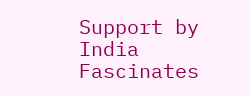Support by India Fascinates